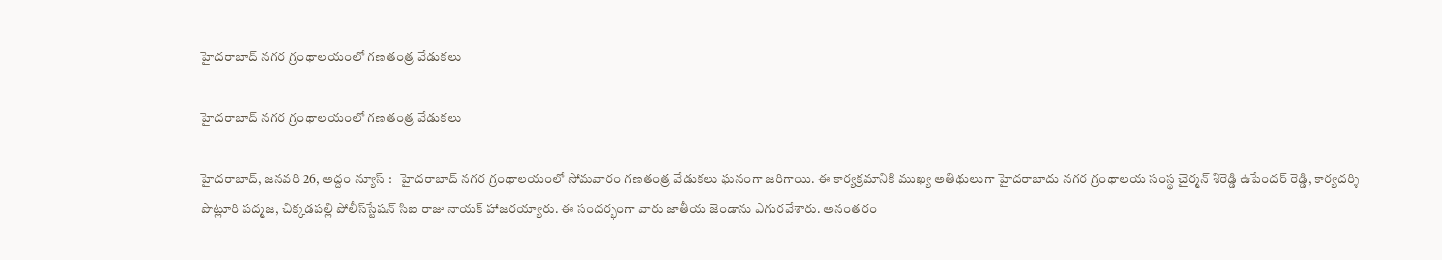హైద‌రాబాద్ న‌గ‌ర గ్రంథాల‌యంలో గ‌ణ‌తంత్ర వేడుక‌లు

హైద‌రాబాద్ న‌గ‌ర గ్రంథాల‌యంలో గ‌ణ‌తంత్ర వేడుక‌లు

హైదరాబాద్, జ‌న‌వ‌రి 26, అద్దం న్యూస్ :   హైద‌రాబాద్ న‌గ‌ర గ్రంథాల‌యంలో సోమ‌వారం గ‌ణ‌తంత్ర వేడుక‌లు ఘ‌నంగా జ‌రిగాయి. ఈ కార్య‌క్ర‌మానికి ముఖ్య అతిథులుగా హైదరాబాదు నగర గ్రంథాలయ సంస్థ చైర్మన్ శిరెడ్డి ఉపేందర్ రెడ్డి, కార్యదర్శి పొట్లూరి పద్మజ, చిక్కడపల్లి పోలీస్‌స్టేషన్ సిఐ రాజు నాయక్ హాజ‌ర‌య్యారు. ఈ సంద‌ర్భంగా వారు జాతీయ జెండాను ఎగుర‌వేశారు. అనంత‌రం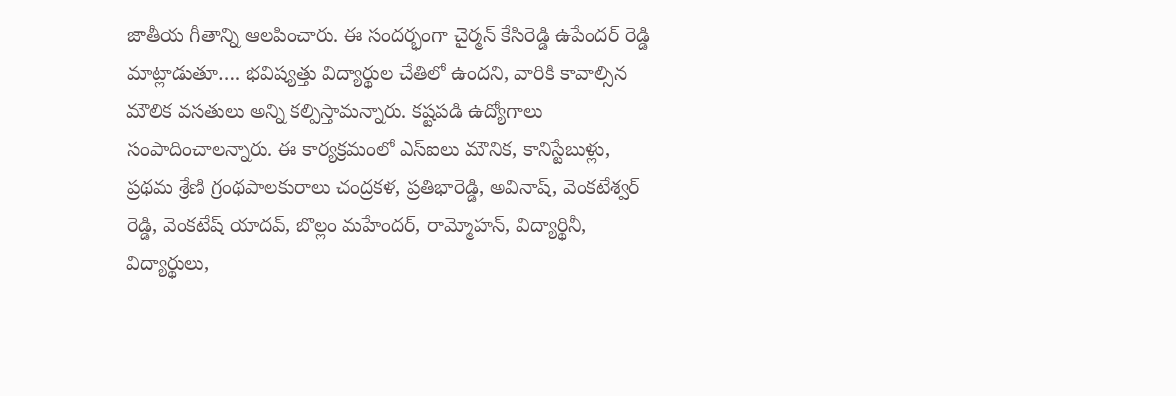జాతీయ గీతాన్ని ఆల‌పించారు. ఈ సంద‌ర్భంగా చైర్మన్ కేసిరెడ్డి ఉపేందర్ రెడ్డి మాట్లాడుతూ…. భవిష్యత్తు విద్యార్థుల‌ చేతిలో ఉంద‌ని, వారికి కావాల్సిన మౌలిక వసతులు అన్ని కల్పిస్తామన్నారు. కష్టపడి ఉద్యోగాలు సంపాదించాలన్నారు. ఈ కార్య‌క్ర‌మంలో ఎస్ఐలు మౌనిక, కానిస్టేబుళ్లు, ప్రథమ శ్రేణి గ్రంథపాలకురాలు చంద్రకళ, ప్రతిభారెడ్డి, అవినాష్, వెంకటేశ్వర్ రెడ్డి, వెంకటేష్ యాదవ్, బొల్లం మహేందర్, రామ్మోహన్, విద్యార్థినీ, విద్యార్థులు,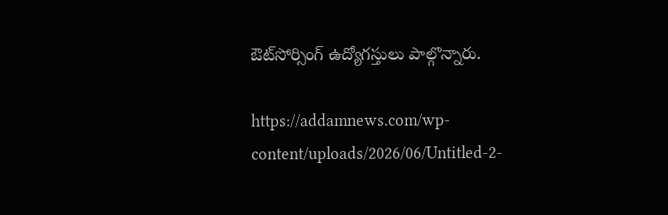ఔట్‌సోర్సింగ్ ఉద్యోగస్తులు పాల్గొన్నారు.

https://addamnews.com/wp-content/uploads/2026/06/Untitled-2-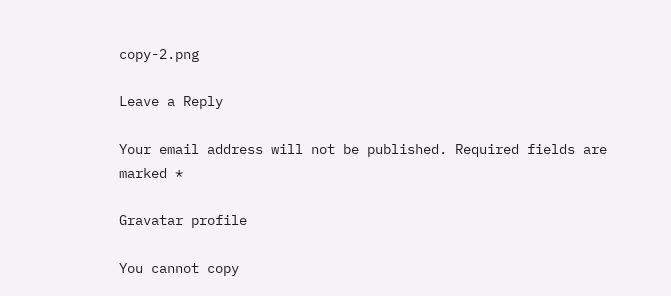copy-2.png

Leave a Reply

Your email address will not be published. Required fields are marked *

Gravatar profile

You cannot copy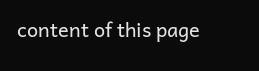content of this page